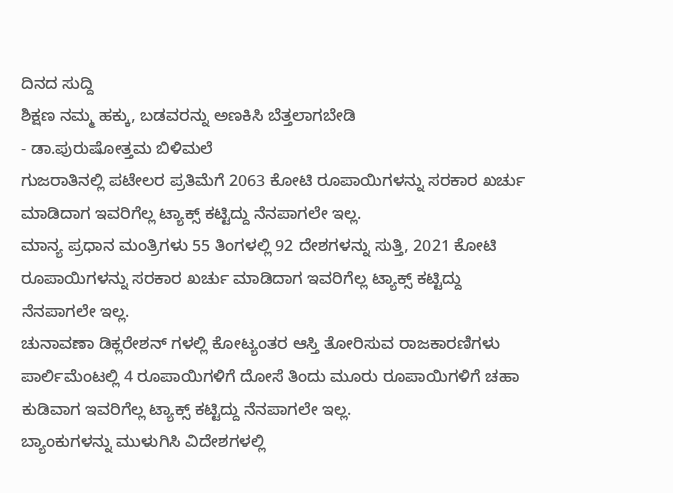ದಿನದ ಸುದ್ದಿ
ಶಿಕ್ಷಣ ನಮ್ಮ ಹಕ್ಕು, ಬಡವರನ್ನು ಅಣಕಿಸಿ ಬೆತ್ತಲಾಗಬೇಡಿ
- ಡಾ.ಪುರುಷೋತ್ತಮ ಬಿಳಿಮಲೆ
ಗುಜರಾತಿನಲ್ಲಿ ಪಟೇಲರ ಪ್ರತಿಮೆಗೆ 2063 ಕೋಟಿ ರೂಪಾಯಿಗಳನ್ನು ಸರಕಾರ ಖರ್ಚು ಮಾಡಿದಾಗ ಇವರಿಗೆಲ್ಲ ಟ್ಯಾಕ್ಸ್ ಕಟ್ಟಿದ್ದು ನೆನಪಾಗಲೇ ಇಲ್ಲ.
ಮಾನ್ಯ ಪ್ರಧಾನ ಮಂತ್ರಿಗಳು 55 ತಿಂಗಳಲ್ಲಿ 92 ದೇಶಗಳನ್ನು ಸುತ್ತಿ, 2021 ಕೋಟಿ ರೂಪಾಯಿಗಳನ್ನು ಸರಕಾರ ಖರ್ಚು ಮಾಡಿದಾಗ ಇವರಿಗೆಲ್ಲ ಟ್ಯಾಕ್ಸ್ ಕಟ್ಟಿದ್ದು ನೆನಪಾಗಲೇ ಇಲ್ಲ.
ಚುನಾವಣಾ ಡಿಕ್ಲರೇಶನ್ ಗಳಲ್ಲಿ ಕೋಟ್ಯಂತರ ಆಸ್ತಿ ತೋರಿಸುವ ರಾಜಕಾರಣಿಗಳು ಪಾರ್ಲಿಮೆಂಟಲ್ಲಿ 4 ರೂಪಾಯಿಗಳಿಗೆ ದೋಸೆ ತಿಂದು ಮೂರು ರೂಪಾಯಿಗಳಿಗೆ ಚಹಾ ಕುಡಿವಾಗ ಇವರಿಗೆಲ್ಲ ಟ್ಯಾಕ್ಸ್ ಕಟ್ಟಿದ್ದು ನೆನಪಾಗಲೇ ಇಲ್ಲ.
ಬ್ಯಾಂಕುಗಳನ್ನು ಮುಳುಗಿಸಿ ವಿದೇಶಗಳಲ್ಲಿ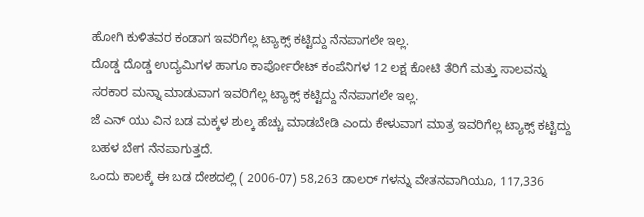ಹೋಗಿ ಕುಳಿತವರ ಕಂಡಾಗ ಇವರಿಗೆಲ್ಲ ಟ್ಯಾಕ್ಸ್ ಕಟ್ಟಿದ್ದು ನೆನಪಾಗಲೇ ಇಲ್ಲ.
ದೊಡ್ಡ ದೊಡ್ಡ ಉದ್ಯಮಿಗಳ ಹಾಗೂ ಕಾರ್ಪೋರೇಟ್ ಕಂಪೆನಿಗಳ 12 ಲಕ್ಷ ಕೋಟಿ ತೆರಿಗೆ ಮತ್ತು ಸಾಲವನ್ನು ಸರಕಾರ ಮನ್ನಾ ಮಾಡುವಾಗ ಇವರಿಗೆಲ್ಲ ಟ್ಯಾಕ್ಸ್ ಕಟ್ಟಿದ್ದು ನೆನಪಾಗಲೇ ಇಲ್ಲ.
ಜೆ ಎನ್ ಯು ವಿನ ಬಡ ಮಕ್ಕಳ ಶುಲ್ಕ ಹೆಚ್ಚು ಮಾಡಬೇಡಿ ಎಂದು ಕೇಳುವಾಗ ಮಾತ್ರ ಇವರಿಗೆಲ್ಲ ಟ್ಯಾಕ್ಸ್ ಕಟ್ಟಿದ್ದು ಬಹಳ ಬೇಗ ನೆನಪಾಗುತ್ತದೆ.
ಒಂದು ಕಾಲಕ್ಕೆ ಈ ಬಡ ದೇಶದಲ್ಲಿ ( 2006-07) 58,263 ಡಾಲರ್ ಗಳನ್ನು ವೇತನವಾಗಿಯೂ, 117,336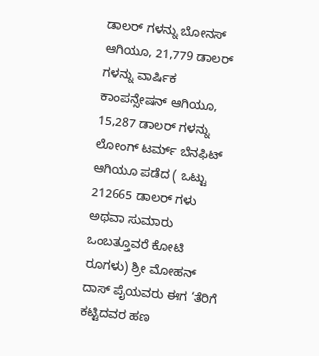ಡಾಲರ್ ಗಳನ್ನು ಬೋನಸ್ ಆಗಿಯೂ, 21,779 ಡಾಲರ್ ಗಳನ್ನು ವಾರ್ಷಿಕ ಕಾಂಪನ್ಸೇಷನ್ ಆಗಿಯೂ, 15,287 ಡಾಲರ್ ಗಳನ್ನು ಲೋಂಗ್ ಟರ್ಮ್ ಬೆನಫಿಟ್ ಆಗಿಯೂ ಪಡೆದ ( ಒಟ್ಟು 212665 ಡಾಲರ್ ಗಳು ಅಥವಾ ಸುಮಾರು ಒಂಬತ್ತೂವರೆ ಕೋಟಿ ರೂಗಳು) ಶ್ರೀ ಮೋಹನ್ ದಾಸ್ ಪೈಯವರು ಈಗ ‘ತೆರಿಗೆ ಕಟ್ಟಿದವರ ಹಣ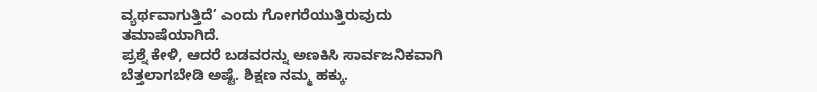ವ್ಯರ್ಥವಾಗುತ್ತಿದೆ’ ಎಂದು ಗೋಗರೆಯುತ್ತಿರುವುದು ತಮಾಷೆಯಾಗಿದೆ.
ಪ್ರಶ್ನೆ ಕೇಳಿ, ಆದರೆ ಬಡವರನ್ನು ಅಣಕಿಸಿ ಸಾರ್ವಜನಿಕವಾಗಿ ಬೆತ್ತಲಾಗಬೇಡಿ ಅಷ್ಟೆ. ಶಿಕ್ಷಣ ನಮ್ಮ ಹಕ್ಕು.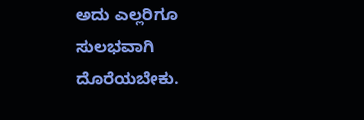ಅದು ಎಲ್ಲರಿಗೂ ಸುಲಭವಾಗಿ ದೊರೆಯಬೇಕು.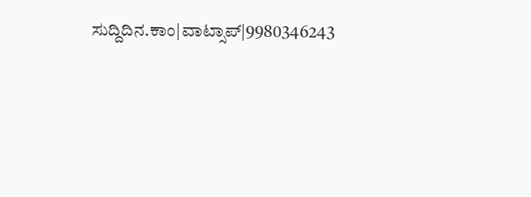ಸುದ್ದಿದಿನ.ಕಾಂ|ವಾಟ್ಸಾಪ್|9980346243